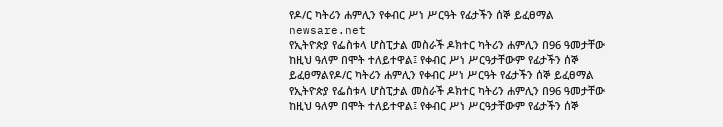የዶ/ር ካትሪን ሐምሊን የቀብር ሥነ ሥርዓት የፊታችን ሰኞ ይፈፀማል
newsare.net
የኢትዮጵያ የፌስቱላ ሆስፒታል መስራች ዶክተር ካትሪን ሐምሊን በ96 ዓመታቸው ከዚህ ዓለም በሞት ተለይተዋል፤ የቀብር ሥነ ሥርዓታቸውም የፊታችን ሰኞ ይፈፀማልየዶ/ር ካትሪን ሐምሊን የቀብር ሥነ ሥርዓት የፊታችን ሰኞ ይፈፀማል
የኢትዮጵያ የፌስቱላ ሆስፒታል መስራች ዶክተር ካትሪን ሐምሊን በ96 ዓመታቸው ከዚህ ዓለም በሞት ተለይተዋል፤ የቀብር ሥነ ሥርዓታቸውም የፊታችን ሰኞ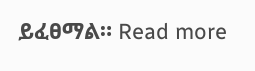ይፈፀማል። Read more